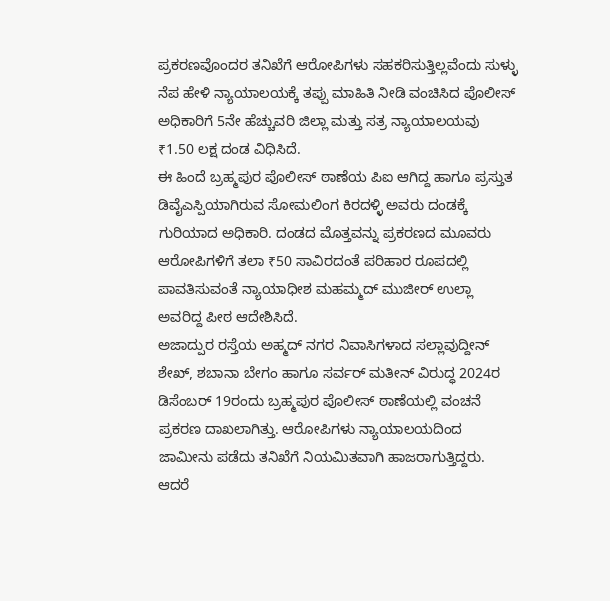ಪ್ರಕರಣವೊಂದರ ತನಿಖೆಗೆ ಆರೋಪಿಗಳು ಸಹಕರಿಸುತ್ತಿಲ್ಲವೆಂದು ಸುಳ್ಳು ನೆಪ ಹೇಳಿ ನ್ಯಾಯಾಲಯಕ್ಕೆ ತಪ್ಪು ಮಾಹಿತಿ ನೀಡಿ ವಂಚಿಸಿದ ಪೊಲೀಸ್ ಅಧಿಕಾರಿಗೆ 5ನೇ ಹೆಚ್ಚುವರಿ ಜಿಲ್ಲಾ ಮತ್ತು ಸತ್ರ ನ್ಯಾಯಾಲಯವು ₹1.50 ಲಕ್ಷ ದಂಡ ವಿಧಿಸಿದೆ.
ಈ ಹಿಂದೆ ಬ್ರಹ್ಮಪುರ ಪೊಲೀಸ್ ಠಾಣೆಯ ಪಿಐ ಆಗಿದ್ದ ಹಾಗೂ ಪ್ರಸ್ತುತ ಡಿವೈಎಸ್ಪಿಯಾಗಿರುವ ಸೋಮಲಿಂಗ ಕಿರದಳ್ಳಿ ಅವರು ದಂಡಕ್ಕೆ ಗುರಿಯಾದ ಅಧಿಕಾರಿ. ದಂಡದ ಮೊತ್ತವನ್ನು ಪ್ರಕರಣದ ಮೂವರು ಆರೋಪಿಗಳಿಗೆ ತಲಾ ₹50 ಸಾವಿರದಂತೆ ಪರಿಹಾರ ರೂಪದಲ್ಲಿ ಪಾವತಿಸುವಂತೆ ನ್ಯಾಯಾಧೀಶ ಮಹಮ್ಮದ್ ಮುಜೀರ್ ಉಲ್ಲಾ ಅವರಿದ್ದ ಪೀಠ ಆದೇಶಿಸಿದೆ.
ಅಜಾದ್ಪುರ ರಸ್ತೆಯ ಅಹ್ಮದ್ ನಗರ ನಿವಾಸಿಗಳಾದ ಸಲ್ಲಾವುದ್ದೀನ್ ಶೇಖ್, ಶಬಾನಾ ಬೇಗಂ ಹಾಗೂ ಸರ್ವರ್ ಮತೀನ್ ವಿರುದ್ಧ 2024ರ ಡಿಸೆಂಬರ್ 19ರಂದು ಬ್ರಹ್ಮಪುರ ಪೊಲೀಸ್ ಠಾಣೆಯಲ್ಲಿ ವಂಚನೆ ಪ್ರಕರಣ ದಾಖಲಾಗಿತ್ತು. ಆರೋಪಿಗಳು ನ್ಯಾಯಾಲಯದಿಂದ ಜಾಮೀನು ಪಡೆದು ತನಿಖೆಗೆ ನಿಯಮಿತವಾಗಿ ಹಾಜರಾಗುತ್ತಿದ್ದರು.
ಆದರೆ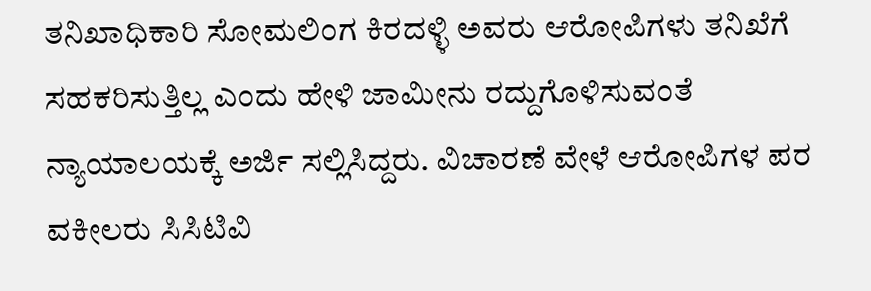ತನಿಖಾಧಿಕಾರಿ ಸೋಮಲಿಂಗ ಕಿರದಳ್ಳಿ ಅವರು ಆರೋಪಿಗಳು ತನಿಖೆಗೆ ಸಹಕರಿಸುತ್ತಿಲ್ಲ ಎಂದು ಹೇಳಿ ಜಾಮೀನು ರದ್ದುಗೊಳಿಸುವಂತೆ ನ್ಯಾಯಾಲಯಕ್ಕೆ ಅರ್ಜಿ ಸಲ್ಲಿಸಿದ್ದರು. ವಿಚಾರಣೆ ವೇಳೆ ಆರೋಪಿಗಳ ಪರ ವಕೀಲರು ಸಿಸಿಟಿವಿ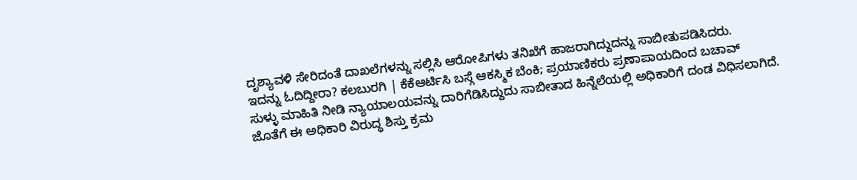ದೃಶ್ಯಾವಳಿ ಸೇರಿದಂತೆ ದಾಖಲೆಗಳನ್ನು ಸಲ್ಲಿಸಿ ಆರೋಪಿಗಳು ತನಿಖೆಗೆ ಹಾಜರಾಗಿದ್ದುದನ್ನು ಸಾಬೀತುಪಡಿಸಿದರು.
ಇದನ್ನು ಓದಿದ್ದೀರಾ? ಕಲಬುರಗಿ | ಕೆಕೆಆರ್ಟಿಸಿ ಬಸ್ಗೆ ಆಕಸ್ಮಿಕ ಬೆಂಕಿ; ಪ್ರಯಾಣಿಕರು ಪ್ರಣಾಪಾಯದಿಂದ ಬಚಾವ್
ಸುಳ್ಳು ಮಾಹಿತಿ ನೀಡಿ ನ್ಯಾಯಾಲಯವನ್ನು ದಾರಿಗೆಡಿಸಿದ್ದುದು ಸಾಬೀತಾದ ಹಿನ್ನೆಲೆಯಲ್ಲಿ ಅಧಿಕಾರಿಗೆ ದಂಡ ವಿಧಿಸಲಾಗಿದೆ. ಜೊತೆಗೆ ಈ ಅಧಿಕಾರಿ ವಿರುದ್ಧ ಶಿಸ್ತು ಕ್ರಮ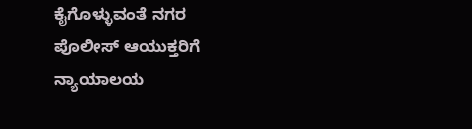ಕೈಗೊಳ್ಳುವಂತೆ ನಗರ ಪೊಲೀಸ್ ಆಯುಕ್ತರಿಗೆ ನ್ಯಾಯಾಲಯ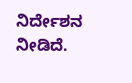ನಿರ್ದೇಶನ ನೀಡಿದೆ.